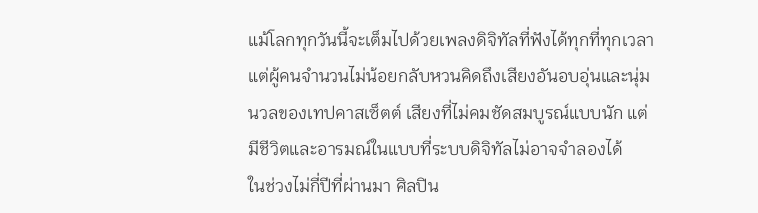แม้โลกทุกวันนี้จะเต็มไปด้วยเพลงดิจิทัลที่ฟังได้ทุกที่ทุกเวลา แต่ผู้คนจำนวนไม่น้อยกลับหวนคิดถึงเสียงอันอบอุ่นและนุ่มนวลของเทปคาสเซ็ตต์ เสียงที่ไม่คมชัดสมบูรณ์แบบนัก แต่มีชีวิตและอารมณ์ในแบบที่ระบบดิจิทัลไม่อาจจำลองได้
ในช่วงไม่กี่ปีที่ผ่านมา ศิลปิน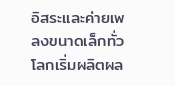อิสระและค่ายเพลงขนาดเล็กทั่วโลกเริ่มผลิตผล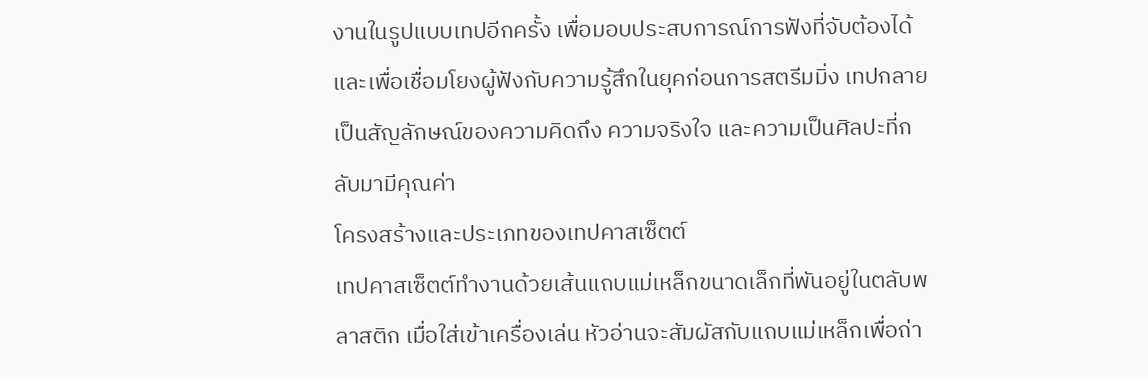งานในรูปแบบเทปอีกครั้ง เพื่อมอบประสบการณ์การฟังที่จับต้องได้ และเพื่อเชื่อมโยงผู้ฟังกับความรู้สึกในยุคก่อนการสตรีมมิ่ง เทปกลายเป็นสัญลักษณ์ของความคิดถึง ความจริงใจ และความเป็นศิลปะที่กลับมามีคุณค่า
โครงสร้างและประเภทของเทปคาสเซ็ตต์
เทปคาสเซ็ตต์ทำงานด้วยเส้นแถบแม่เหล็กขนาดเล็กที่พันอยู่ในตลับพลาสติก เมื่อใส่เข้าเครื่องเล่น หัวอ่านจะสัมผัสกับแถบแม่เหล็กเพื่อถ่า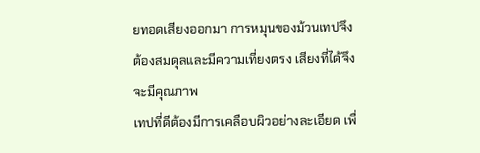ยทอดเสียงออกมา การหมุนของม้วนเทปจึงต้องสมดุลและมีความเที่ยงตรง เสียงที่ได้จึงจะมีคุณภาพ
เทปที่ดีต้องมีการเคลือบผิวอย่างละเอียด เพื่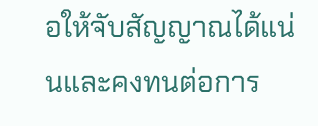อให้จับสัญญาณได้แน่นและคงทนต่อการ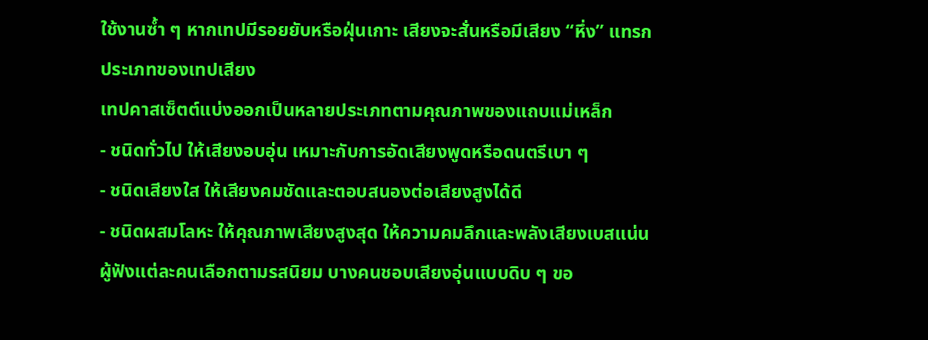ใช้งานซ้ำ ๆ หากเทปมีรอยยับหรือฝุ่นเกาะ เสียงจะสั่นหรือมีเสียง “หึ่ง” แทรก
ประเภทของเทปเสียง
เทปคาสเซ็ตต์แบ่งออกเป็นหลายประเภทตามคุณภาพของแถบแม่เหล็ก
- ชนิดทั่วไป ให้เสียงอบอุ่น เหมาะกับการอัดเสียงพูดหรือดนตรีเบา ๆ
- ชนิดเสียงใส ให้เสียงคมชัดและตอบสนองต่อเสียงสูงได้ดี
- ชนิดผสมโลหะ ให้คุณภาพเสียงสูงสุด ให้ความคมลึกและพลังเสียงเบสแน่น
ผู้ฟังแต่ละคนเลือกตามรสนิยม บางคนชอบเสียงอุ่นแบบดิบ ๆ ขอ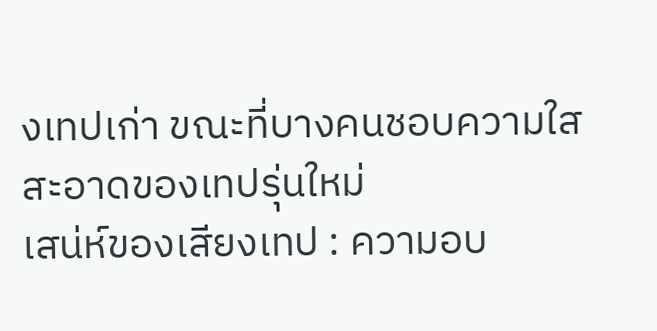งเทปเก่า ขณะที่บางคนชอบความใสสะอาดของเทปรุ่นใหม่
เสน่ห์ของเสียงเทป : ความอบ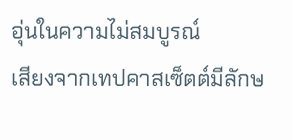อุ่นในความไม่สมบูรณ์
เสียงจากเทปคาสเซ็ตต์มีลักษ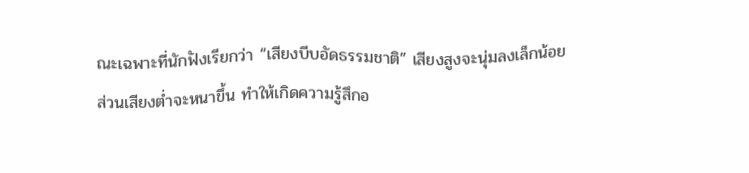ณะเฉพาะที่นักฟังเรียกว่า “เสียงบีบอัดธรรมชาติ” เสียงสูงจะนุ่มลงเล็กน้อย ส่วนเสียงต่ำจะหนาขึ้น ทำให้เกิดความรู้สึกอ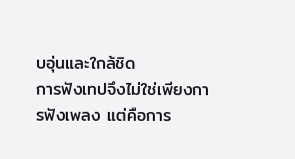บอุ่นและใกล้ชิด
การฟังเทปจึงไม่ใช่เพียงการฟังเพลง แต่คือการ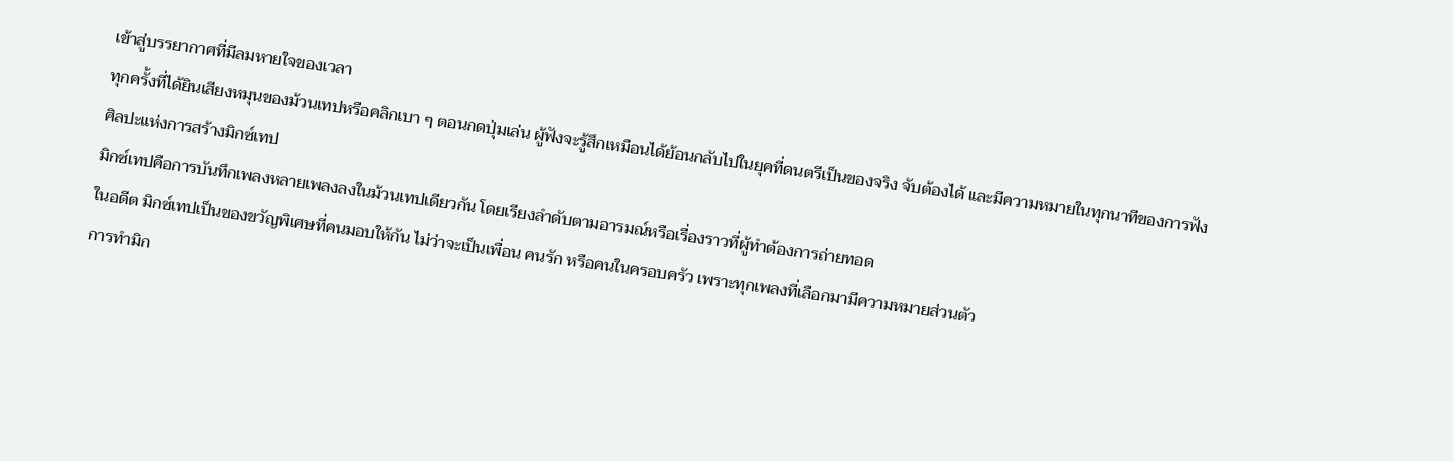เข้าสู่บรรยากาศที่มีลมหายใจของเวลา
ทุกครั้งที่ได้ยินเสียงหมุนของม้วนเทปหรือคลิกเบา ๆ ตอนกดปุ่มเล่น ผู้ฟังจะรู้สึกเหมือนได้ย้อนกลับไปในยุคที่ดนตรีเป็นของจริง จับต้องได้ และมีความหมายในทุกนาทีของการฟัง
ศิลปะแห่งการสร้างมิกซ์เทป
มิกซ์เทปคือการบันทึกเพลงหลายเพลงลงในม้วนเทปเดียวกัน โดยเรียงลำดับตามอารมณ์หรือเรื่องราวที่ผู้ทำต้องการถ่ายทอด
ในอดีต มิกซ์เทปเป็นของขวัญพิเศษที่คนมอบให้กัน ไม่ว่าจะเป็นเพื่อน คนรัก หรือคนในครอบครัว เพราะทุกเพลงที่เลือกมามีความหมายส่วนตัว
การทำมิก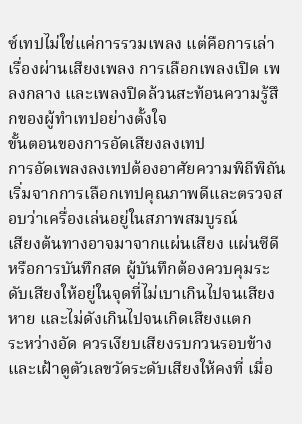ซ์เทปไม่ใช่แค่การรวมเพลง แต่คือการเล่าเรื่องผ่านเสียงเพลง การเลือกเพลงเปิด เพลงกลาง และเพลงปิดล้วนสะท้อนความรู้สึกของผู้ทำเทปอย่างตั้งใจ
ขั้นตอนของการอัดเสียงลงเทป
การอัดเพลงลงเทปต้องอาศัยความพิถีพิถัน เริ่มจากการเลือกเทปคุณภาพดีและตรวจสอบว่าเครื่องเล่นอยู่ในสภาพสมบูรณ์
เสียงต้นทางอาจมาจากแผ่นเสียง แผ่นซีดี หรือการบันทึกสด ผู้บันทึกต้องควบคุมระดับเสียงให้อยู่ในจุดที่ไม่เบาเกินไปจนเสียงหาย และไม่ดังเกินไปจนเกิดเสียงแตก
ระหว่างอัด ควรเงียบเสียงรบกวนรอบข้าง และเฝ้าดูตัวเลขวัดระดับเสียงให้คงที่ เมื่อ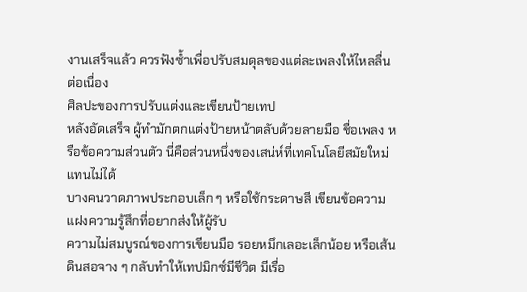งานเสร็จแล้ว ควรฟังซ้ำเพื่อปรับสมดุลของแต่ละเพลงให้ไหลลื่นต่อเนื่อง
ศิลปะของการปรับแต่งและเขียนป้ายเทป
หลังอัดเสร็จ ผู้ทำมักตกแต่งป้ายหน้าตลับด้วยลายมือ ชื่อเพลง หรือข้อความส่วนตัว นี่คือส่วนหนึ่งของเสน่ห์ที่เทคโนโลยีสมัยใหม่แทนไม่ได้
บางคนวาดภาพประกอบเล็ก ๆ หรือใช้กระดาษสี เขียนข้อความแฝงความรู้สึกที่อยากส่งให้ผู้รับ
ความไม่สมบูรณ์ของการเขียนมือ รอยหมึกเลอะเล็กน้อย หรือเส้นดินสอจาง ๆ กลับทำให้เทปมิกซ์มีชีวิต มีเรื่อ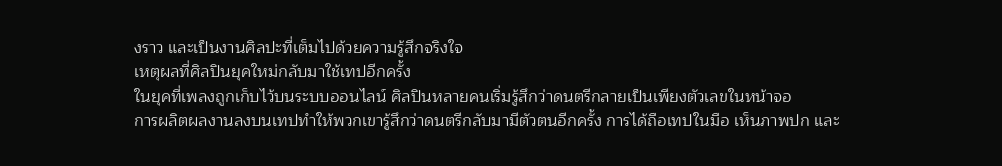งราว และเป็นงานศิลปะที่เต็มไปด้วยความรู้สึกจริงใจ
เหตุผลที่ศิลปินยุคใหม่กลับมาใช้เทปอีกครั้ง
ในยุคที่เพลงถูกเก็บไว้บนระบบออนไลน์ ศิลปินหลายคนเริ่มรู้สึกว่าดนตรีกลายเป็นเพียงตัวเลขในหน้าจอ
การผลิตผลงานลงบนเทปทำให้พวกเขารู้สึกว่าดนตรีกลับมามีตัวตนอีกครั้ง การได้ถือเทปในมือ เห็นภาพปก และ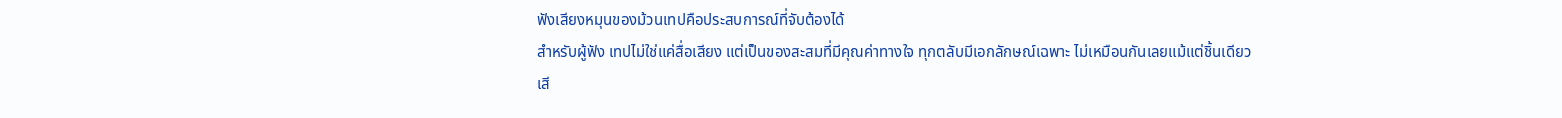ฟังเสียงหมุนของม้วนเทปคือประสบการณ์ที่จับต้องได้
สำหรับผู้ฟัง เทปไม่ใช่แค่สื่อเสียง แต่เป็นของสะสมที่มีคุณค่าทางใจ ทุกตลับมีเอกลักษณ์เฉพาะ ไม่เหมือนกันเลยแม้แต่ชิ้นเดียว
เสี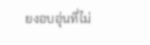ยงอบอุ่นที่ไม่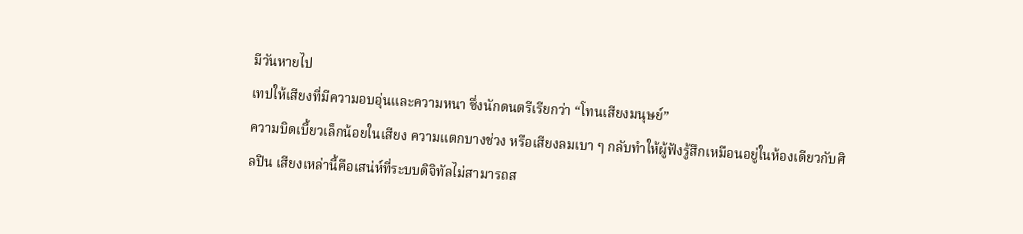มีวันหายไป
เทปให้เสียงที่มีความอบอุ่นและความหนา ซึ่งนักดนตรีเรียกว่า “โทนเสียงมนุษย์”
ความบิดเบี้ยวเล็กน้อยในเสียง ความแตกบางช่วง หรือเสียงลมเบา ๆ กลับทำให้ผู้ฟังรู้สึกเหมือนอยู่ในห้องเดียวกับศิลปิน เสียงเหล่านี้คือเสน่ห์ที่ระบบดิจิทัลไม่สามารถส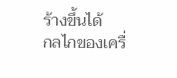ร้างขึ้นได้
กลไกของเครื่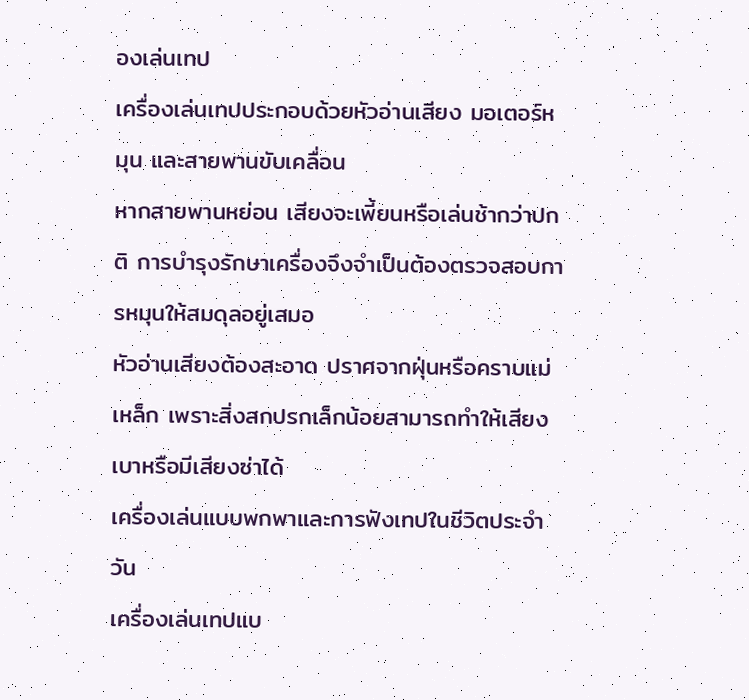องเล่นเทป
เครื่องเล่นเทปประกอบด้วยหัวอ่านเสียง มอเตอร์หมุน และสายพานขับเคลื่อน
หากสายพานหย่อน เสียงจะเพี้ยนหรือเล่นช้ากว่าปกติ การบำรุงรักษาเครื่องจึงจำเป็นต้องตรวจสอบการหมุนให้สมดุลอยู่เสมอ
หัวอ่านเสียงต้องสะอาด ปราศจากฝุ่นหรือคราบแม่เหล็ก เพราะสิ่งสกปรกเล็กน้อยสามารถทำให้เสียงเบาหรือมีเสียงซ่าได้
เครื่องเล่นแบบพกพาและการฟังเทปในชีวิตประจำวัน
เครื่องเล่นเทปแบ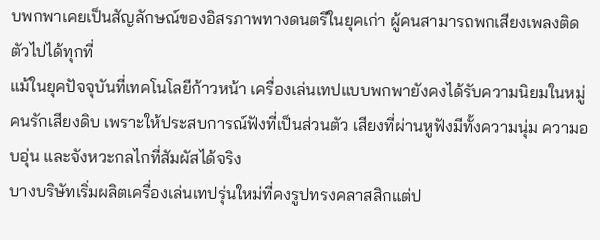บพกพาเคยเป็นสัญลักษณ์ของอิสรภาพทางดนตรีในยุคเก่า ผู้คนสามารถพกเสียงเพลงติดตัวไปได้ทุกที่
แม้ในยุคปัจจุบันที่เทคโนโลยีก้าวหน้า เครื่องเล่นเทปแบบพกพายังคงได้รับความนิยมในหมู่คนรักเสียงดิบ เพราะให้ประสบการณ์ฟังที่เป็นส่วนตัว เสียงที่ผ่านหูฟังมีทั้งความนุ่ม ความอบอุ่น และจังหวะกลไกที่สัมผัสได้จริง
บางบริษัทเริ่มผลิตเครื่องเล่นเทปรุ่นใหม่ที่คงรูปทรงคลาสสิกแต่ป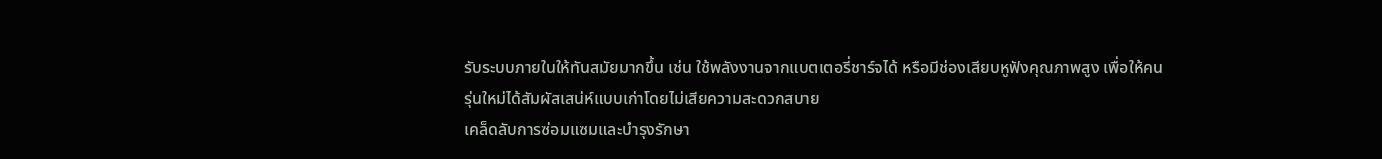รับระบบภายในให้ทันสมัยมากขึ้น เช่น ใช้พลังงานจากแบตเตอรี่ชาร์จได้ หรือมีช่องเสียบหูฟังคุณภาพสูง เพื่อให้คนรุ่นใหม่ได้สัมผัสเสน่ห์แบบเก่าโดยไม่เสียความสะดวกสบาย
เคล็ดลับการซ่อมแซมและบำรุงรักษา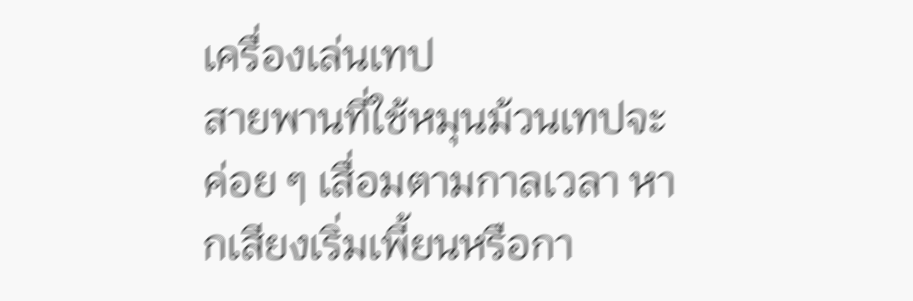เครื่องเล่นเทป
สายพานที่ใช้หมุนม้วนเทปจะค่อย ๆ เสื่อมตามกาลเวลา หากเสียงเริ่มเพี้ยนหรือกา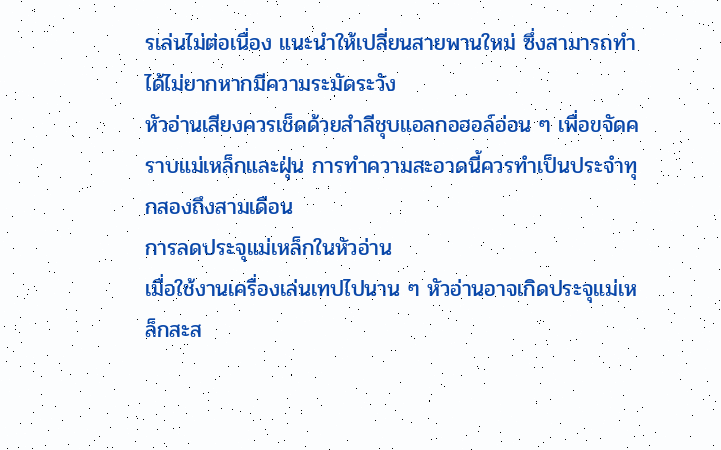รเล่นไม่ต่อเนื่อง แนะนำให้เปลี่ยนสายพานใหม่ ซึ่งสามารถทำได้ไม่ยากหากมีความระมัดระวัง
หัวอ่านเสียงควรเช็ดด้วยสำลีชุบแอลกอฮอล์อ่อน ๆ เพื่อขจัดคราบแม่เหล็กและฝุ่น การทำความสะอาดนี้ควรทำเป็นประจำทุกสองถึงสามเดือน
การลดประจุแม่เหล็กในหัวอ่าน
เมื่อใช้งานเครื่องเล่นเทปไปนาน ๆ หัวอ่านอาจเกิดประจุแม่เหล็กสะส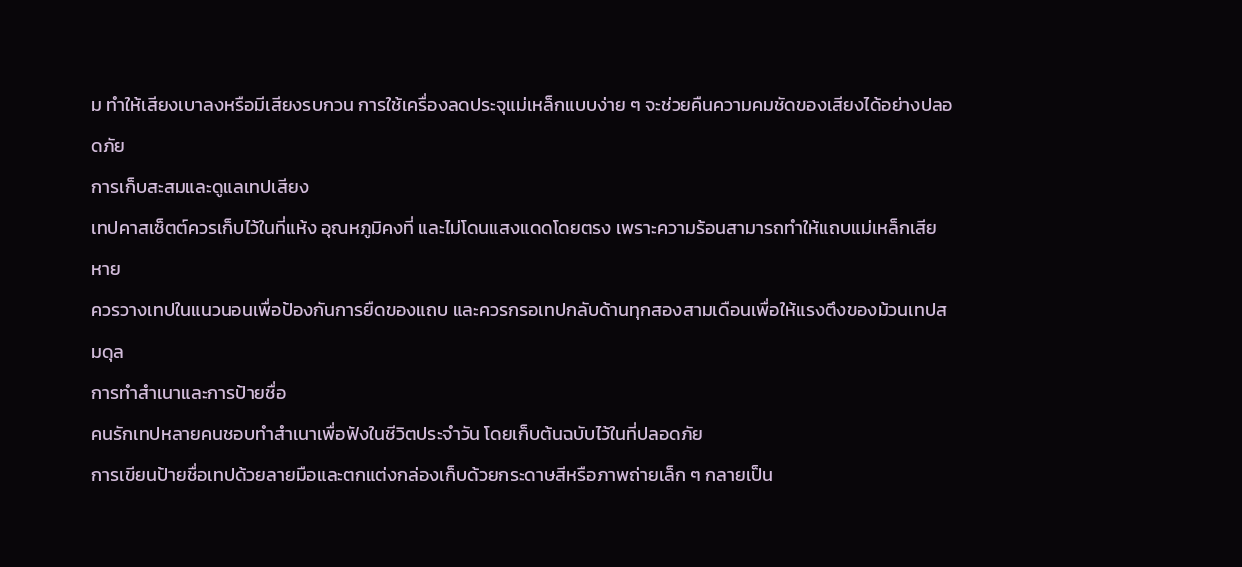ม ทำให้เสียงเบาลงหรือมีเสียงรบกวน การใช้เครื่องลดประจุแม่เหล็กแบบง่าย ๆ จะช่วยคืนความคมชัดของเสียงได้อย่างปลอดภัย
การเก็บสะสมและดูแลเทปเสียง
เทปคาสเซ็ตต์ควรเก็บไว้ในที่แห้ง อุณหภูมิคงที่ และไม่โดนแสงแดดโดยตรง เพราะความร้อนสามารถทำให้แถบแม่เหล็กเสียหาย
ควรวางเทปในแนวนอนเพื่อป้องกันการยืดของแถบ และควรกรอเทปกลับด้านทุกสองสามเดือนเพื่อให้แรงตึงของม้วนเทปสมดุล
การทำสำเนาและการป้ายชื่อ
คนรักเทปหลายคนชอบทำสำเนาเพื่อฟังในชีวิตประจำวัน โดยเก็บต้นฉบับไว้ในที่ปลอดภัย
การเขียนป้ายชื่อเทปด้วยลายมือและตกแต่งกล่องเก็บด้วยกระดาษสีหรือภาพถ่ายเล็ก ๆ กลายเป็น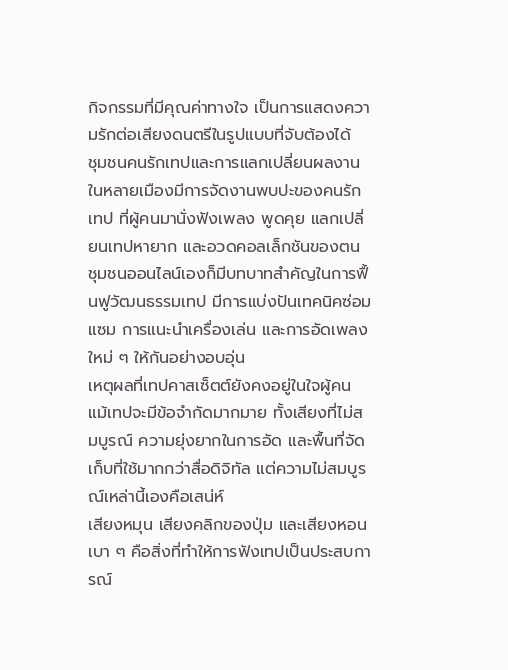กิจกรรมที่มีคุณค่าทางใจ เป็นการแสดงความรักต่อเสียงดนตรีในรูปแบบที่จับต้องได้
ชุมชนคนรักเทปและการแลกเปลี่ยนผลงาน
ในหลายเมืองมีการจัดงานพบปะของคนรักเทป ที่ผู้คนมานั่งฟังเพลง พูดคุย แลกเปลี่ยนเทปหายาก และอวดคอลเล็กชันของตน
ชุมชนออนไลน์เองก็มีบทบาทสำคัญในการฟื้นฟูวัฒนธรรมเทป มีการแบ่งปันเทคนิคซ่อมแซม การแนะนำเครื่องเล่น และการอัดเพลงใหม่ ๆ ให้กันอย่างอบอุ่น
เหตุผลที่เทปคาสเซ็ตต์ยังคงอยู่ในใจผู้คน
แม้เทปจะมีข้อจำกัดมากมาย ทั้งเสียงที่ไม่สมบูรณ์ ความยุ่งยากในการอัด และพื้นที่จัดเก็บที่ใช้มากกว่าสื่อดิจิทัล แต่ความไม่สมบูรณ์เหล่านี้เองคือเสน่ห์
เสียงหมุน เสียงคลิกของปุ่ม และเสียงหอนเบา ๆ คือสิ่งที่ทำให้การฟังเทปเป็นประสบการณ์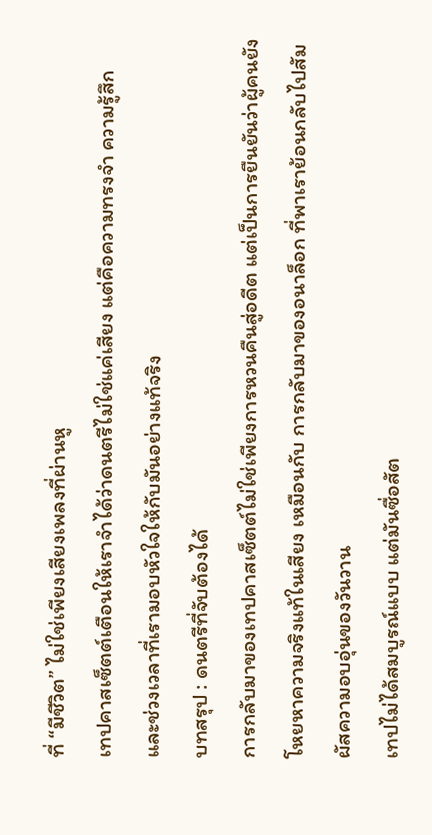ที่ “มีชีวิต” ไม่ใช่เพียงเสียงเพลงที่ผ่านหู
เทปคาสเซ็ตต์เตือนให้เราจำได้ว่าดนตรีไม่ใช่แค่เสียง แต่คือความทรงจำ ความรู้สึก และช่วงเวลาที่เรามอบหัวใจให้กับมันอย่างแท้จริง
บทสรุป : ดนตรีที่จับต้องได้
การกลับมาของเทปคาสเซ็ตต์ไม่ใช่เพียงการหวนคืนสู่อดีต แต่เป็นการยืนยันว่าผู้คนยังโหยหาความจริงแท้ในเสียง เหมือนกับ การกลับมาของอนาล็อก ที่พาเราย้อนกลับไปสัมผัสความอบอุ่นของวันวาน
เทปไม่ได้สมบูรณ์แบบ แต่มันซื่อสัต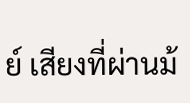ย์ เสียงที่ผ่านม้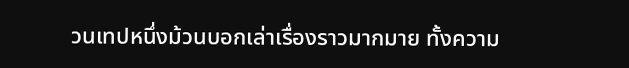วนเทปหนึ่งม้วนบอกเล่าเรื่องราวมากมาย ทั้งความ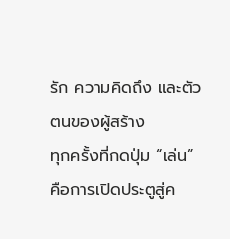รัก ความคิดถึง และตัวตนของผู้สร้าง
ทุกครั้งที่กดปุ่ม “เล่น” คือการเปิดประตูสู่ค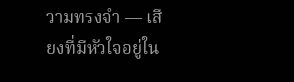วามทรงจำ — เสียงที่มีหัวใจอยู่ใน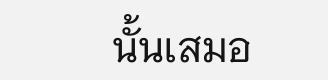นั้นเสมอ